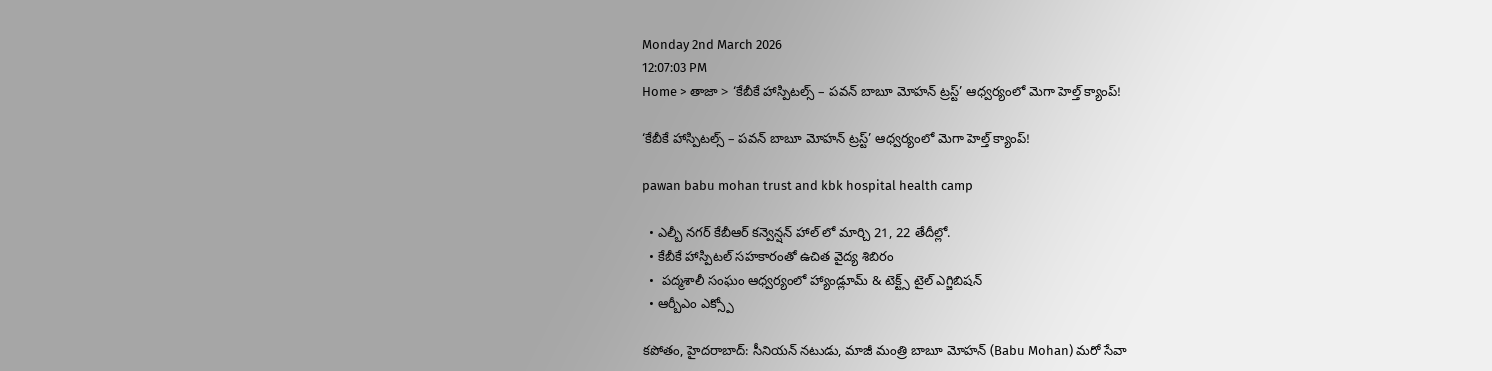Monday 2nd March 2026
12:07:03 PM
Home > తాజా > ‘కేబీకే హాస్పిటల్స్ – పవన్ బాబూ మోహన్ ట్రస్ట్’ ఆధ్వర్యంలో మెగా హెల్త్ క్యాంప్!

‘కేబీకే హాస్పిటల్స్ – పవన్ బాబూ మోహన్ ట్రస్ట్’ ఆధ్వర్యంలో మెగా హెల్త్ క్యాంప్!

pawan babu mohan trust and kbk hospital health camp

  • ఎల్బీ నగర్ కేబీఆర్ కన్వెన్షన్ హాల్ లో మార్చి 21, 22 తేదీల్లో.
  • కేబీకే హాస్పిటల్ సహకారంతో ఉచిత వైద్య శిబిరం
  •  పద్మశాలీ సంఘం ఆధ్వర్యంలో హ్యాండ్లూమ్ & టెక్ట్స్ టైల్ ఎగ్జిబిషన్
  • ఆర్బీఎం ఎక్స్పో

కపోతం, హైదరాబాద్: సీనియన్ నటుడు, మాజీ మంత్రి బాబూ మోహన్ (Babu Mohan) మరో సేవా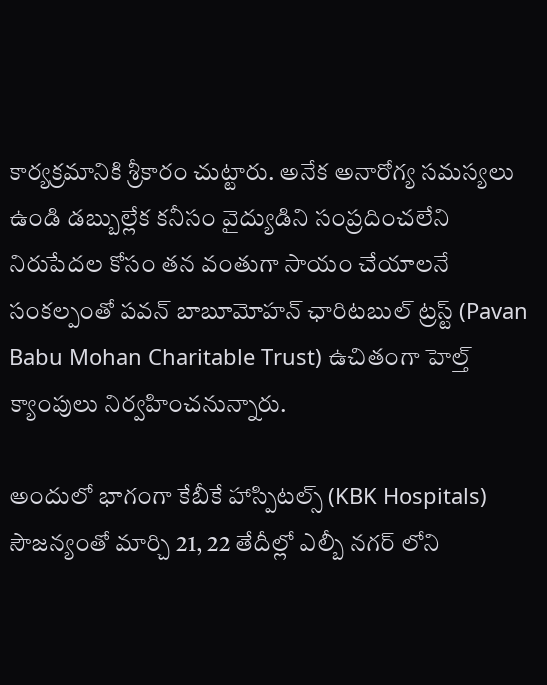కార్యక్రమానికి శ్రీకారం చుట్టారు. అనేక అనారోగ్య సమస్యలు ఉండి డబ్బుల్లేక కనీసం వైద్యుడిని సంప్రదించలేని నిరుపేదల కోసం తన వంతుగా సాయం చేయాలనే సంకల్పంతో పవన్ బాబూమోహన్ ఛారిటబుల్ ట్రస్ట్ (Pavan Babu Mohan Charitable Trust) ఉచితంగా హెల్త్ క్యాంపులు నిర్వహించనున్నారు.

అందులో భాగంగా కేబీకే హాస్పిటల్స్ (KBK Hospitals) సౌజన్యంతో మార్చి 21, 22 తేదీల్లో ఎల్బీ నగర్ లోని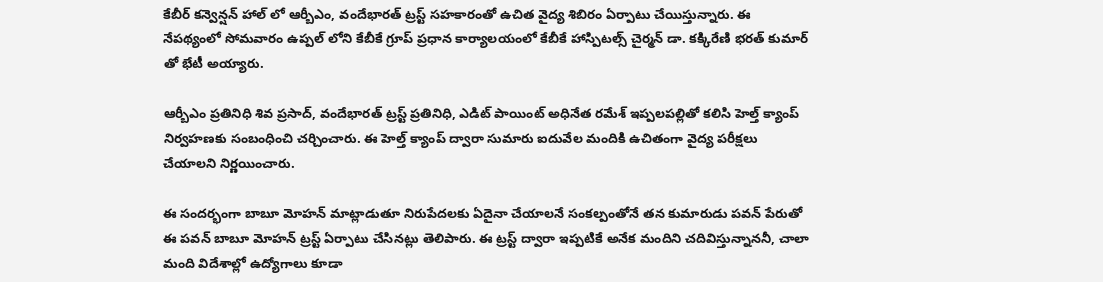కేబీర్ కన్వెన్షన్ హాల్ లో ఆర్బీఎం, వందేభారత్ ట్రస్ట్ సహకారంతో ఉచిత వైద్య శిబిరం ఏర్పాటు చేయిస్తున్నారు. ఈ నేపథ్యంలో సోమవారం ఉప్పల్ లోని కేబీకే గ్రూప్ ప్రధాన కార్యాలయంలో కేబీకే హాస్పిటల్స్ చైర్మన్ డా. కక్కిరేణి భరత్ కుమార్ తో భేటీ అయ్యారు.

ఆర్బీఎం ప్రతినిధి శివ ప్రసాద్, వందేభారత్ ట్రస్ట్ ప్రతినిధి, ఎడిట్ పాయింట్ అధినేత రమేశ్ ఇప్పలపల్లితో కలిసి హెల్త్ క్యాంప్ నిర్వహణకు సంబంధించి చర్చించారు. ఈ హెల్త్ క్యాంప్ ద్వారా సుమారు ఐదువేల మందికి ఉచితంగా వైద్య పరీక్షలు చేయాలని నిర్ణయించారు.

ఈ సందర్భంగా బాబూ మోహన్ మాట్లాడుతూ నిరుపేదలకు ఏదైనా చేయాలనే సంకల్పంతోనే తన కుమారుడు పవన్ పేరుతో ఈ పవన్ బాబూ మోహన్ ట్రస్ట్ ఏర్పాటు చేసినట్లు తెలిపారు. ఈ ట్రస్ట్ ద్వారా ఇప్పటికే అనేక మందిని చదివిస్తున్నాననీ, చాలా మంది విదేశాల్లో ఉద్యోగాలు కూడా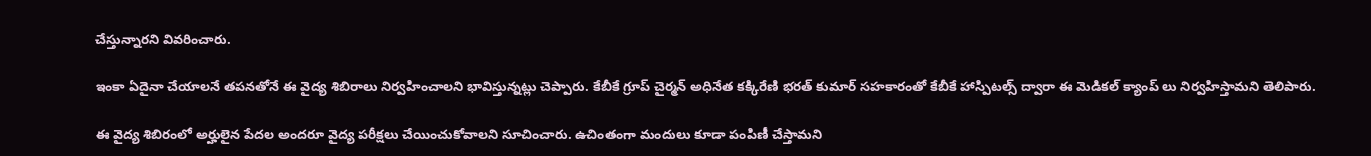చేస్తున్నారని వివరించారు.

ఇంకా ఏదైనా చేయాలనే తపనతోనే ఈ వైద్య శిబిరాలు నిర్వహించాలని భావిస్తున్నట్లు చెప్పారు. కేబీకే గ్రూప్ చైర్మన్ అధినేత కక్కిరేణి భరత్ కుమార్ సహకారంతో కేబీకే హాస్పిటల్స్ ద్వారా ఈ మెడికల్ క్యాంప్ లు నిర్వహిస్తామని తెలిపారు.

ఈ వైద్య శిబిరంలో అర్హులైన పేదల అందరూ వైద్య పరీక్షలు చేయించుకోవాలని సూచించారు. ఉచింతంగా మందులు కూడా పంపిణీ చేస్తామని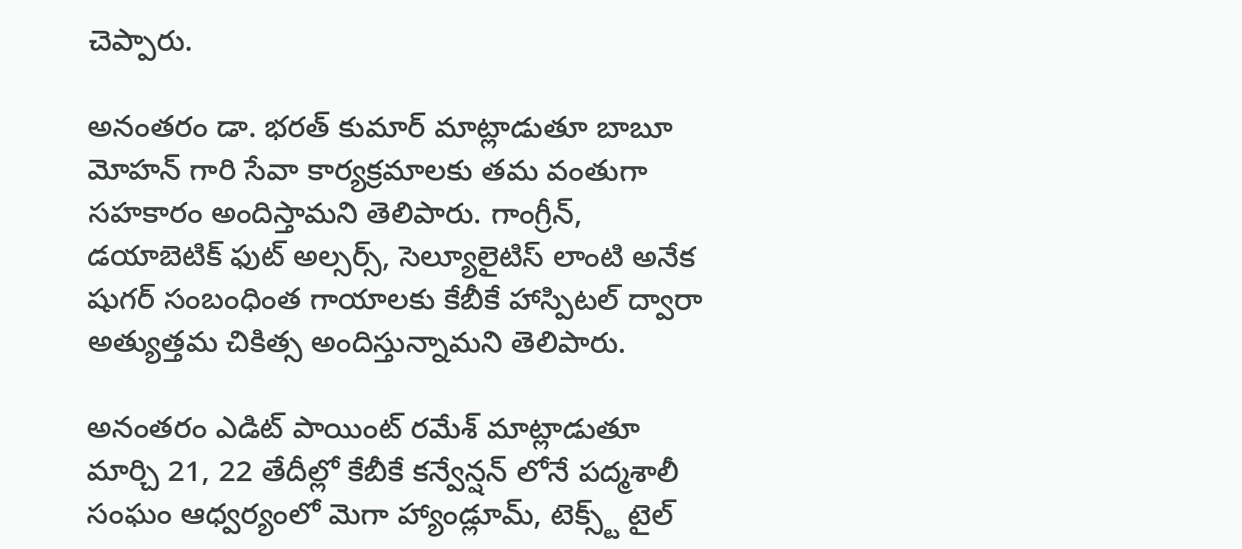చెప్పారు.

అనంతరం డా. భరత్ కుమార్ మాట్లాడుతూ బాబూ మోహన్ గారి సేవా కార్యక్రమాలకు తమ వంతుగా సహకారం అందిస్తామని తెలిపారు. గాంగ్రీన్, డయాబెటిక్ ఫుట్ అల్సర్స్, సెల్యూలైటిస్ లాంటి అనేక షుగర్ సంబంధింత గాయాలకు కేబీకే హాస్పిటల్ ద్వారా అత్యుత్తమ చికిత్స అందిస్తున్నామని తెలిపారు.

అనంతరం ఎడిట్ పాయింట్ రమేశ్ మాట్లాడుతూ మార్చి 21, 22 తేదీల్లో కేబీకే కన్వేన్షన్ లోనే పద్మశాలీ సంఘం ఆధ్వర్యంలో మెగా హ్యాండ్లూమ్, టెక్స్ట్ టైల్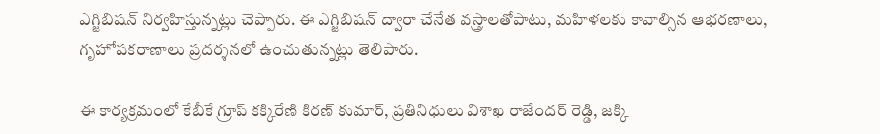ఎగ్జిబిషన్ నిర్వహిస్తున్నట్లు చెప్పారు. ఈ ఎగ్జిబిషన్ ద్వారా చేనేత వస్త్రాలతోపాటు, మహిళలకు కావాల్సిన ఆభరణాలు, గృహోపకరాణాలు ప్రదర్శనలో ఉంచుతున్నట్లు తెలిపారు.

ఈ కార్యక్రమంలో కేబీకే గ్రూప్ కక్కిరేణి కిరణ్ కుమార్, ప్రతినిధులు విశాఖ రాజేందర్ రెడ్డి, జక్కి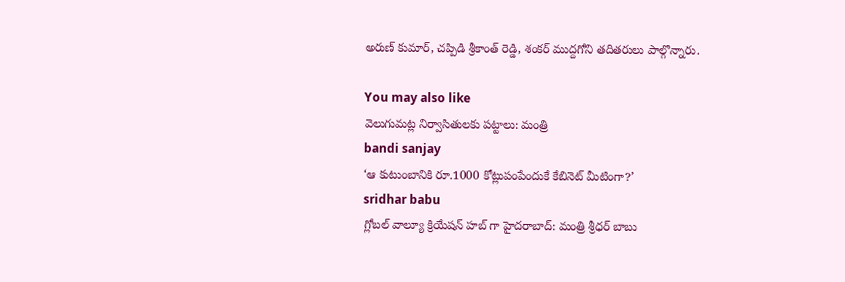అరుణ్ కుమార్, చప్పిడి శ్రీకాంత్ రెడ్డి, శంకర్ ముద్దగోని తదితరులు పాల్గొన్నారు.

You may also like
వెలుగుమట్ల నిర్వాసితులకు పట్టాలు: మంత్రి
bandi sanjay
‘ఆ కుటుంబానికి రూ.1000 కోట్లుపంపేందుకే కేబినెట్ మీటింగా?’
sridhar babu
గ్లోబల్ వాల్యూ క్రియేషన్ హబ్ గా హైదరాబాద్‌: మంత్రి శ్రీధర్ బాబు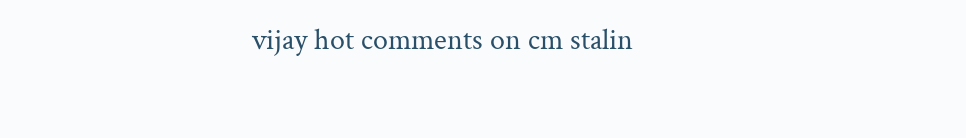vijay hot comments on cm stalin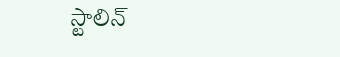స్టాలిన్‌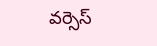వర్సెస్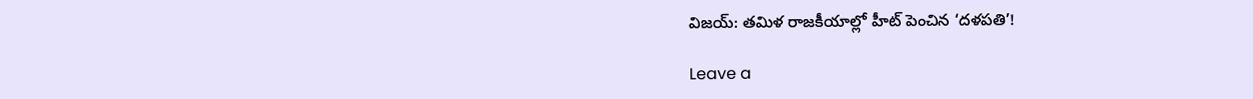విజయ్: తమిళ రాజకీయాల్లో హీట్ పెంచిన ‘దళపతి’!

Leave a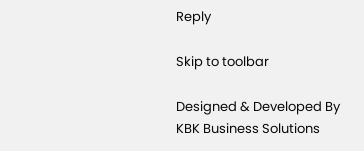Reply

Skip to toolbar

Designed & Developed By KBK Business Solutions